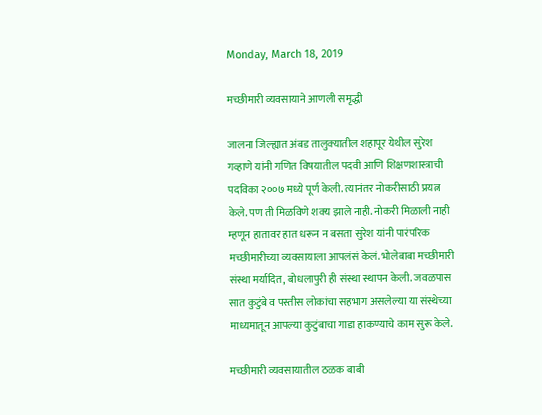Monday, March 18, 2019

मच्छीमारी व्यवसायाने आणली समृद्धी

जालना जिल्ह्यात अंबड तालुक्‍यातील शहापूर येथील सुरेश गव्हाणे यांनी गणित विषयातील पदवी आणि शिक्षणशास्त्राची पदविका २००७ मध्ये पूर्ण केली. त्यानंतर नोकरीसाठी प्रयत्न केले. पण ती मिळविणे शक्‍य झाले नाही. नोकरी मिळाली नाही म्हणून हातावर हात धरून न बसता सुरेश यांनी पारंपरिक मच्छीमारीच्या व्यवसायाला आपलंसं केलं. भोलेबाबा मच्छीमारी संस्था मर्यादित, बोधलापुरी ही संस्था स्थापन केली. जवळपास सात कुटुंबे व पस्तीस लोकांचा सहभाग असलेल्या या संस्थेच्या माध्यमातून आपल्या कुटुंबाचा गाडा हाकण्याचे काम सुरू केले.

मच्छीमारी व्यवसायातील ठळक बाबी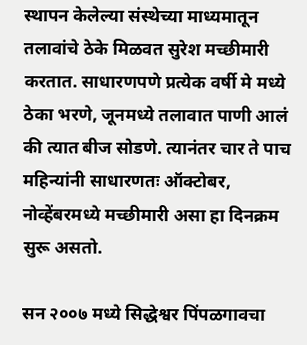स्थापन केलेल्या संस्थेच्या माध्यमातून तलावांचे ठेके मिळवत सुरेश मच्छीमारी करतात. साधारणपणे प्रत्येक वर्षी मे मध्ये ठेका भरणे, जूनमध्ये तलावात पाणी आलं की त्यात बीज सोडणे. त्यानंतर चार ते पाच महिन्यांनी साधारणतः ऑक्‍टोबर, नोव्हेंबरमध्ये मच्छीमारी असा हा दिनक्रम सुरू असतो.

सन २००७ मध्ये सिद्धेश्वर पिंपळगावचा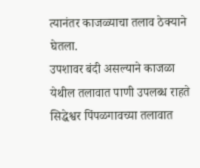त्यानंतर काजळ्याचा तलाव ठेक्‍याने घेतला.
उपशावर बंदी असल्याने काजळा येथील तलावात पाणी उपलब्ध राहते
सिद्धेश्वर पिंपळगावच्या तलावात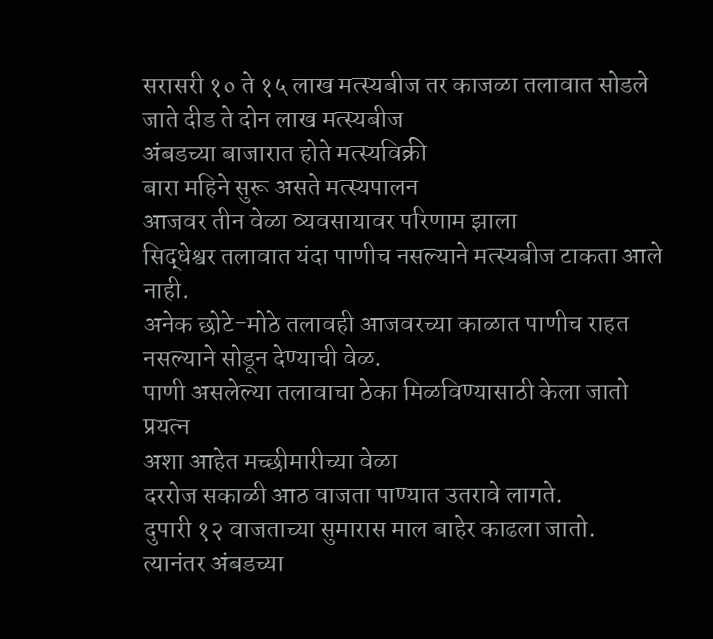सरासरी १० ते १५ लाख मत्स्यबीज तर काजळा तलावात सोडले जाते दीड ते दोन लाख मत्स्यबीज
अंबडच्या बाजारात होते मत्स्यविक्री
बारा महिने सुरू असते मत्स्यपालन
आजवर तीन वेळा व्यवसायावर परिणाम झाला
सिद्धेश्वर तलावात यंदा पाणीच नसल्याने मत्स्यबीज टाकता आले नाही.
अनेक छोटे-मोठे तलावही आजवरच्या काळात पाणीच राहत नसल्याने सोडून देण्याची वेळ.
पाणी असलेल्या तलावाचा ठेका मिळविण्यासाठी केला जातो प्रयत्न
अशा आहेत मच्छीमारीच्या वेळा
दररोज सकाळी आठ वाजता पाण्यात उतरावे लागते.
दुपारी १२ वाजताच्या सुमारास माल बाहेर काढला जातो.
त्यानंतर अंबडच्या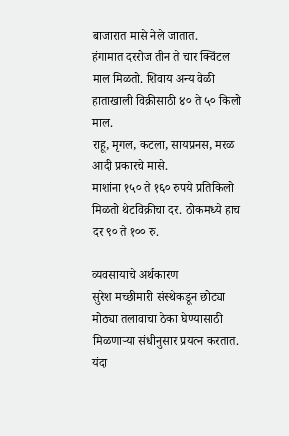बाजारात मासे नेले जातात.
हंगामात दररोज तीन ते चार क्विंटल माल मिळतो. शिवाय अन्य वेळी हाताखाली विक्रीसाठी ४० ते ५० किलो माल.
राहू, मृगल, कटला, सायप्रनस, मरळ आदी प्रकारचे मासे.
माशांना १५० ते १६० रुपये प्रतिकिलो मिळतो थेटविक्रीचा दर. ठोकमध्ये हाच दर ९० ते १०० रु.

व्यवसायाचे अर्थकारण
सुरेश मच्छीमारी संस्थेकडून छोट्या मोठ्या तलावाचा ठेका घेण्यासाठी मिळणाऱ्या संधीनुसार प्रयत्न करतात. यंदा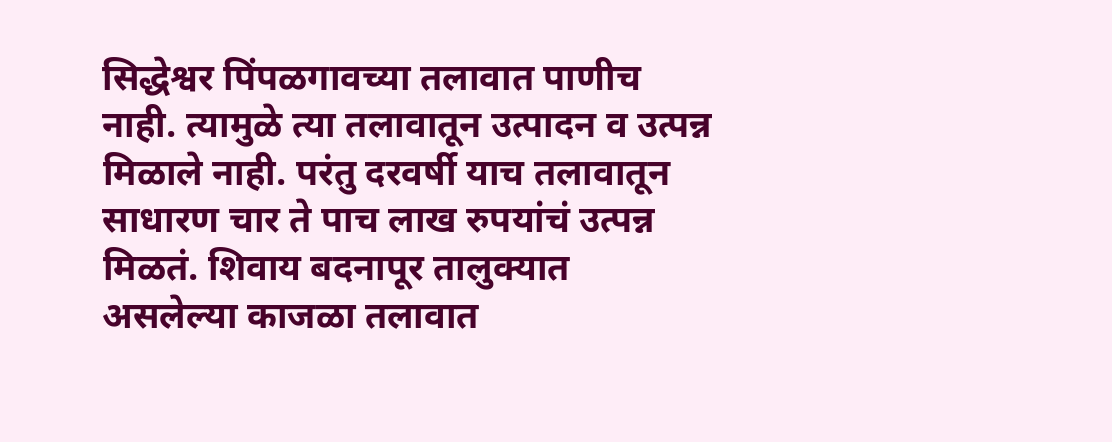सिद्धेश्वर पिंपळगावच्या तलावात पाणीच नाही. त्यामुळे त्या तलावातून उत्पादन व उत्पन्न मिळाले नाही. परंतु दरवर्षी याच तलावातून साधारण चार ते पाच लाख रुपयांचं उत्पन्न मिळतं. शिवाय बदनापूर तालुक्‍यात असलेल्या काजळा तलावात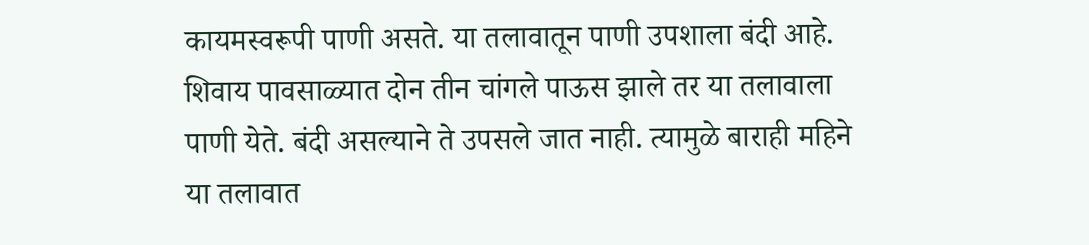कायमस्वरूपी पाणी असते. या तलावातून पाणी उपशाला बंदी आहे. शिवाय पावसाळ्यात दोन तीन चांगले पाऊस झाले तर या तलावाला पाणी येते. बंदी असल्याने ते उपसले जात नाही. त्यामुळे बाराही महिने या तलावात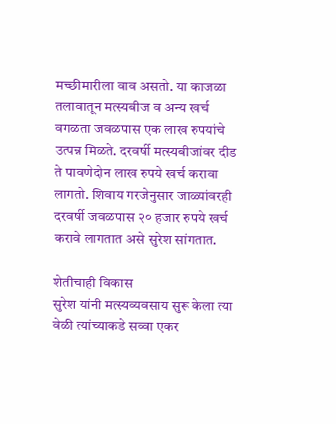मच्छीमारीला वाव असतो. या काजळा तलावातून मत्स्यबीज व अन्य खर्च वगळता जवळपास एक लाख रुपयांचे उत्पन्न मिळते. दरवर्षी मत्स्यबीजांवर दीड ते पावणेदोन लाख रुपये खर्च करावा लागतो. शिवाय गरजेनुसार जाळ्यांवरही दरवर्षी जवळपास २० हजार रुपये खर्च करावे लागतात असे सुरेश सांगतात.

शेतीचाही विकास
सुरेश यांनी मत्स्यव्यवसाय सुरू केला त्या वेळी त्यांच्याकडे सव्वा एकर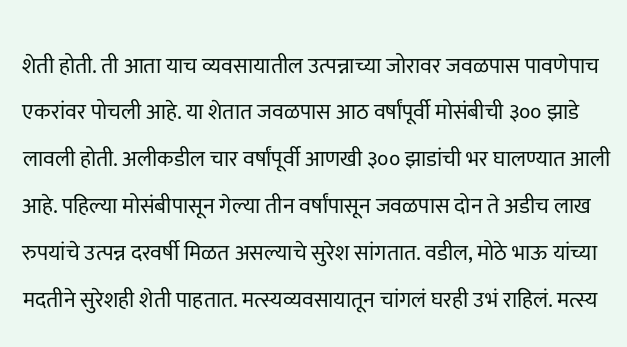शेती होती. ती आता याच व्यवसायातील उत्पन्नाच्या जोरावर जवळपास पावणेपाच एकरांवर पोचली आहे. या शेतात जवळपास आठ वर्षांपूर्वी मोसंबीची ३०० झाडे लावली होती. अलीकडील चार वर्षांपूर्वी आणखी ३०० झाडांची भर घालण्यात आली आहे. पहिल्या मोसंबीपासून गेल्या तीन वर्षांपासून जवळपास दोन ते अडीच लाख रुपयांचे उत्पन्न दरवर्षी मिळत असल्याचे सुरेश सांगतात. वडील, मोठे भाऊ यांच्या मदतीने सुरेशही शेती पाहतात. मत्स्यव्यवसायातून चांगलं घरही उभं राहिलं. मत्स्य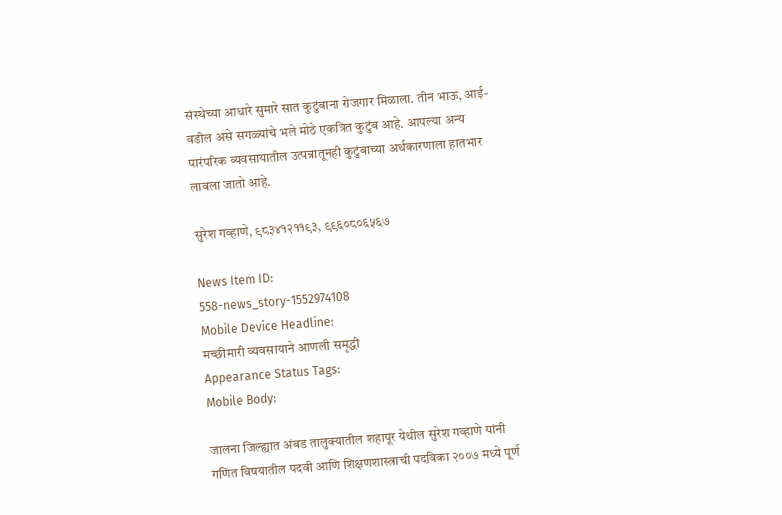संस्थेच्या आधारे सुमारे सात कुटुंबाना रोजगार मिळाला. तीन भाऊ, आई-वडील असे सगळ्यांचे भले मोठे एकत्रित कुटुंब आहे. आपल्या अन्य पारंपरिक व्यवसायातील उत्पन्नातूनही कुटुंबाच्या अर्थकारणाला हातभार लावला जातो आहे.

सुरेश गव्हाणे, ९८३४१२११९३, ९९६०८०६५६७

News Item ID:
558-news_story-1552974108
Mobile Device Headline:
मच्छीमारी व्यवसायाने आणली समृद्धी
Appearance Status Tags:
Mobile Body:

जालना जिल्ह्यात अंबड तालुक्‍यातील शहापूर येथील सुरेश गव्हाणे यांनी गणित विषयातील पदवी आणि शिक्षणशास्त्राची पदविका २००७ मध्ये पूर्ण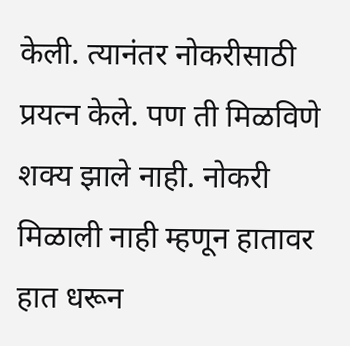केली. त्यानंतर नोकरीसाठी प्रयत्न केले. पण ती मिळविणे शक्‍य झाले नाही. नोकरी मिळाली नाही म्हणून हातावर हात धरून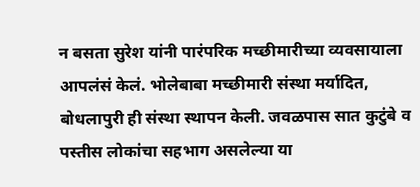न बसता सुरेश यांनी पारंपरिक मच्छीमारीच्या व्यवसायाला आपलंसं केलं. भोलेबाबा मच्छीमारी संस्था मर्यादित, बोधलापुरी ही संस्था स्थापन केली. जवळपास सात कुटुंबे व पस्तीस लोकांचा सहभाग असलेल्या या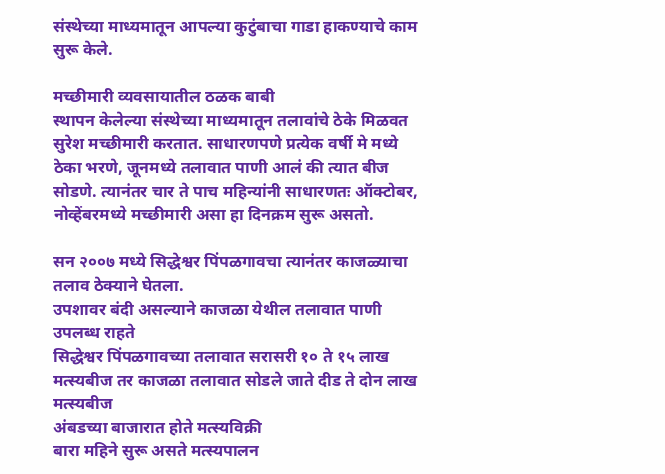संस्थेच्या माध्यमातून आपल्या कुटुंबाचा गाडा हाकण्याचे काम सुरू केले.

मच्छीमारी व्यवसायातील ठळक बाबी
स्थापन केलेल्या संस्थेच्या माध्यमातून तलावांचे ठेके मिळवत सुरेश मच्छीमारी करतात. साधारणपणे प्रत्येक वर्षी मे मध्ये ठेका भरणे, जूनमध्ये तलावात पाणी आलं की त्यात बीज सोडणे. त्यानंतर चार ते पाच महिन्यांनी साधारणतः ऑक्‍टोबर, नोव्हेंबरमध्ये मच्छीमारी असा हा दिनक्रम सुरू असतो.

सन २००७ मध्ये सिद्धेश्वर पिंपळगावचा त्यानंतर काजळ्याचा तलाव ठेक्‍याने घेतला.
उपशावर बंदी असल्याने काजळा येथील तलावात पाणी उपलब्ध राहते
सिद्धेश्वर पिंपळगावच्या तलावात सरासरी १० ते १५ लाख मत्स्यबीज तर काजळा तलावात सोडले जाते दीड ते दोन लाख मत्स्यबीज
अंबडच्या बाजारात होते मत्स्यविक्री
बारा महिने सुरू असते मत्स्यपालन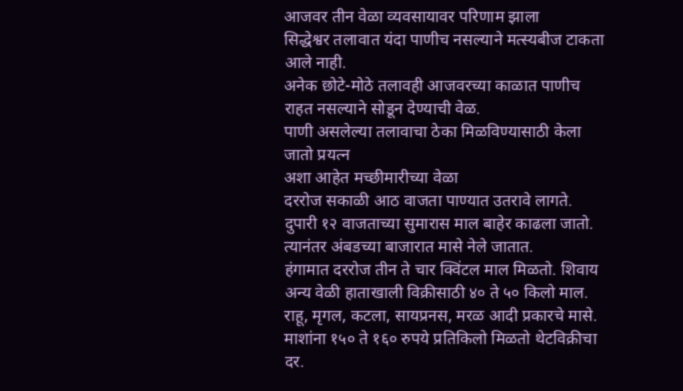आजवर तीन वेळा व्यवसायावर परिणाम झाला
सिद्धेश्वर तलावात यंदा पाणीच नसल्याने मत्स्यबीज टाकता आले नाही.
अनेक छोटे-मोठे तलावही आजवरच्या काळात पाणीच राहत नसल्याने सोडून देण्याची वेळ.
पाणी असलेल्या तलावाचा ठेका मिळविण्यासाठी केला जातो प्रयत्न
अशा आहेत मच्छीमारीच्या वेळा
दररोज सकाळी आठ वाजता पाण्यात उतरावे लागते.
दुपारी १२ वाजताच्या सुमारास माल बाहेर काढला जातो.
त्यानंतर अंबडच्या बाजारात मासे नेले जातात.
हंगामात दररोज तीन ते चार क्विंटल माल मिळतो. शिवाय अन्य वेळी हाताखाली विक्रीसाठी ४० ते ५० किलो माल.
राहू, मृगल, कटला, सायप्रनस, मरळ आदी प्रकारचे मासे.
माशांना १५० ते १६० रुपये प्रतिकिलो मिळतो थेटविक्रीचा दर.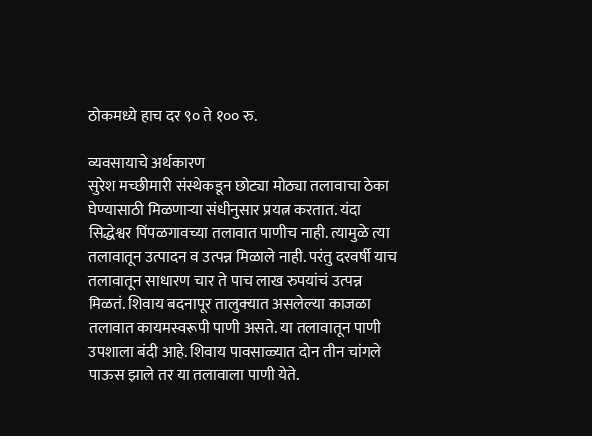ठोकमध्ये हाच दर ९० ते १०० रु.

व्यवसायाचे अर्थकारण
सुरेश मच्छीमारी संस्थेकडून छोट्या मोठ्या तलावाचा ठेका घेण्यासाठी मिळणाऱ्या संधीनुसार प्रयत्न करतात. यंदा सिद्धेश्वर पिंपळगावच्या तलावात पाणीच नाही. त्यामुळे त्या तलावातून उत्पादन व उत्पन्न मिळाले नाही. परंतु दरवर्षी याच तलावातून साधारण चार ते पाच लाख रुपयांचं उत्पन्न मिळतं. शिवाय बदनापूर तालुक्‍यात असलेल्या काजळा तलावात कायमस्वरूपी पाणी असते. या तलावातून पाणी उपशाला बंदी आहे. शिवाय पावसाळ्यात दोन तीन चांगले पाऊस झाले तर या तलावाला पाणी येते.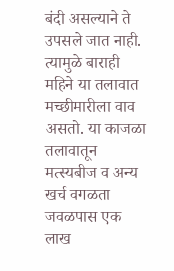बंदी असल्याने ते उपसले जात नाही. त्यामुळे बाराही महिने या तलावात मच्छीमारीला वाव असतो. या काजळा तलावातून मत्स्यबीज व अन्य खर्च वगळता जवळपास एक लाख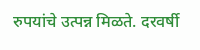रुपयांचे उत्पन्न मिळते. दरवर्षी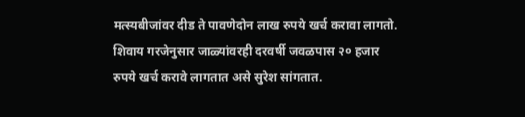मत्स्यबीजांवर दीड ते पावणेदोन लाख रुपये खर्च करावा लागतो. शिवाय गरजेनुसार जाळ्यांवरही दरवर्षी जवळपास २० हजार रुपये खर्च करावे लागतात असे सुरेश सांगतात.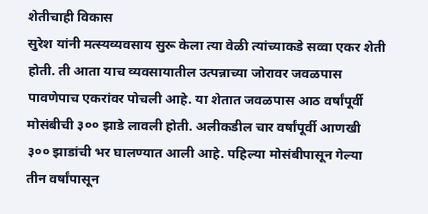शेतीचाही विकास
सुरेश यांनी मत्स्यव्यवसाय सुरू केला त्या वेळी त्यांच्याकडे सव्वा एकर शेती होती. ती आता याच व्यवसायातील उत्पन्नाच्या जोरावर जवळपास पावणेपाच एकरांवर पोचली आहे. या शेतात जवळपास आठ वर्षांपूर्वी मोसंबीची ३०० झाडे लावली होती. अलीकडील चार वर्षांपूर्वी आणखी ३०० झाडांची भर घालण्यात आली आहे. पहिल्या मोसंबीपासून गेल्या तीन वर्षांपासून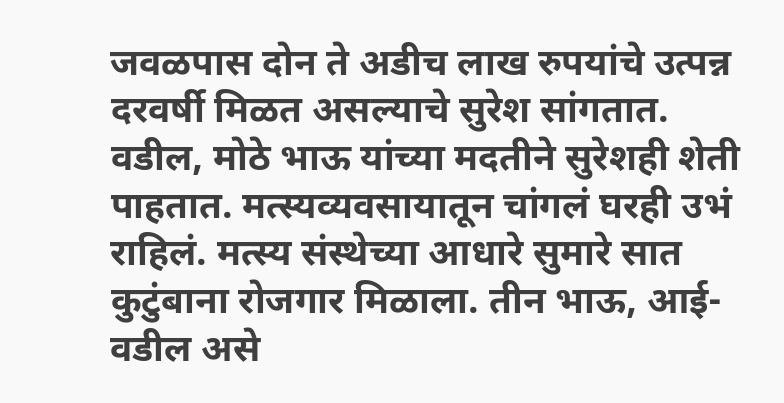जवळपास दोन ते अडीच लाख रुपयांचे उत्पन्न दरवर्षी मिळत असल्याचे सुरेश सांगतात. वडील, मोठे भाऊ यांच्या मदतीने सुरेशही शेती पाहतात. मत्स्यव्यवसायातून चांगलं घरही उभं राहिलं. मत्स्य संस्थेच्या आधारे सुमारे सात कुटुंबाना रोजगार मिळाला. तीन भाऊ, आई-वडील असे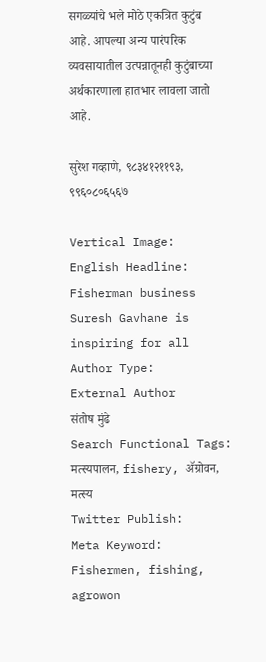सगळ्यांचे भले मोठे एकत्रित कुटुंब आहे. आपल्या अन्य पारंपरिक व्यवसायातील उत्पन्नातूनही कुटुंबाच्या अर्थकारणाला हातभार लावला जातो आहे.

सुरेश गव्हाणे, ९८३४१२११९३, ९९६०८०६५६७

Vertical Image:
English Headline:
Fisherman business Suresh Gavhane is inspiring for all
Author Type:
External Author
संतोष मुंढे
Search Functional Tags:
मत्स्यपालन, fishery, ॲग्रोवन, मत्स्य
Twitter Publish:
Meta Keyword:
Fishermen, fishing, agrowon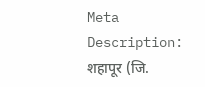Meta Description:
शहापूर (जि.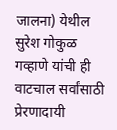जालना) येथील सुरेश गोकुळ गव्हाणे यांची ही वाटचाल सर्वांसाठी प्रेरणादायी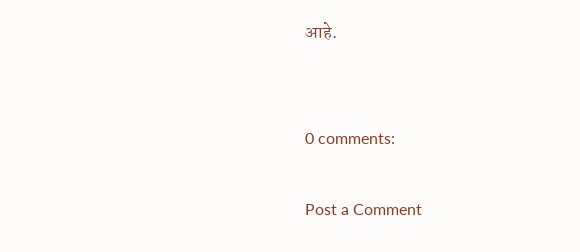आहे.


0 comments:

Post a Comment